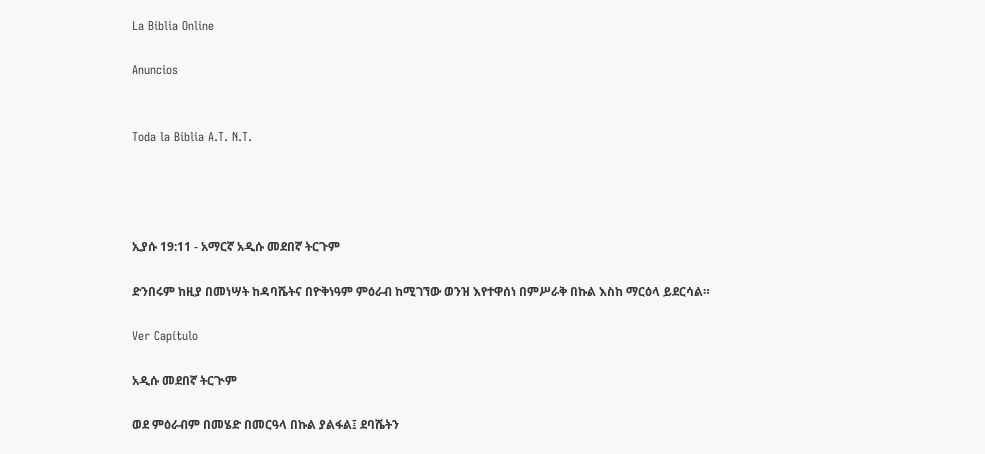La Biblia Online

Anuncios


Toda la Biblia A.T. N.T.




ኢያሱ 19:11 - አማርኛ አዲሱ መደበኛ ትርጉም

ድንበሩም ከዚያ በመነሣት ከዳባሼትና በዮቅነዓም ምዕራብ ከሚገኘው ወንዝ እየተዋሰነ በምሥራቅ በኩል እስከ ማርዕላ ይደርሳል።

Ver Capítulo

አዲሱ መደበኛ ትርጒም

ወደ ምዕራብም በመሄድ በመርዓላ በኩል ያልፋል፤ ደባሼትን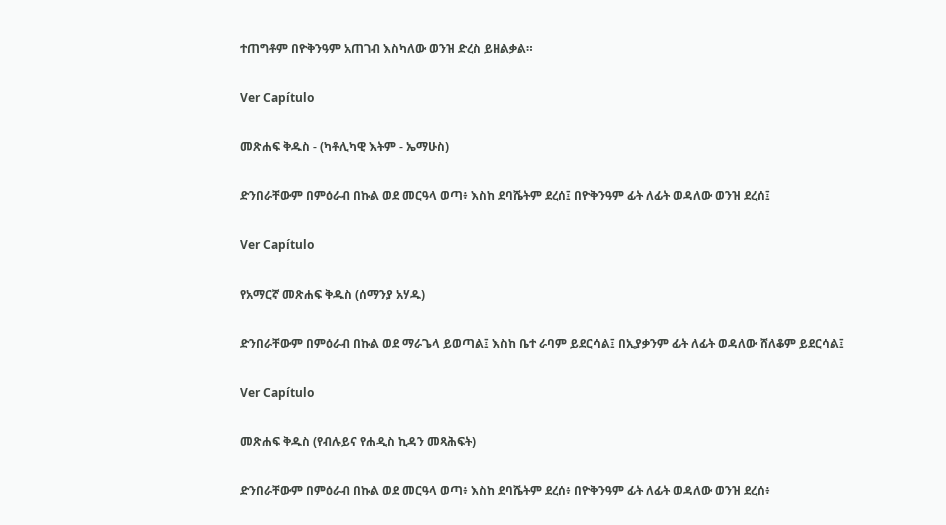ተጠግቶም በዮቅንዓም አጠገብ እስካለው ወንዝ ድረስ ይዘልቃል።

Ver Capítulo

መጽሐፍ ቅዱስ - (ካቶሊካዊ እትም - ኤማሁስ)

ድንበራቸውም በምዕራብ በኩል ወደ መርዓላ ወጣ፥ እስከ ደባሼትም ደረሰ፤ በዮቅንዓም ፊት ለፊት ወዳለው ወንዝ ደረሰ፤

Ver Capítulo

የአማርኛ መጽሐፍ ቅዱስ (ሰማንያ አሃዱ)

ድንበራቸውም በምዕራብ በኩል ወደ ማራጌላ ይወጣል፤ እስከ ቤተ ራባም ይደርሳል፤ በኢያቃንም ፊት ለፊት ወዳለው ሸለቆም ይደርሳል፤

Ver Capítulo

መጽሐፍ ቅዱስ (የብሉይና የሐዲስ ኪዳን መጻሕፍት)

ድንበራቸውም በምዕራብ በኩል ወደ መርዓላ ወጣ፥ እስከ ደባሼትም ደረሰ፥ በዮቅንዓም ፊት ለፊት ወዳለው ወንዝ ደረሰ፥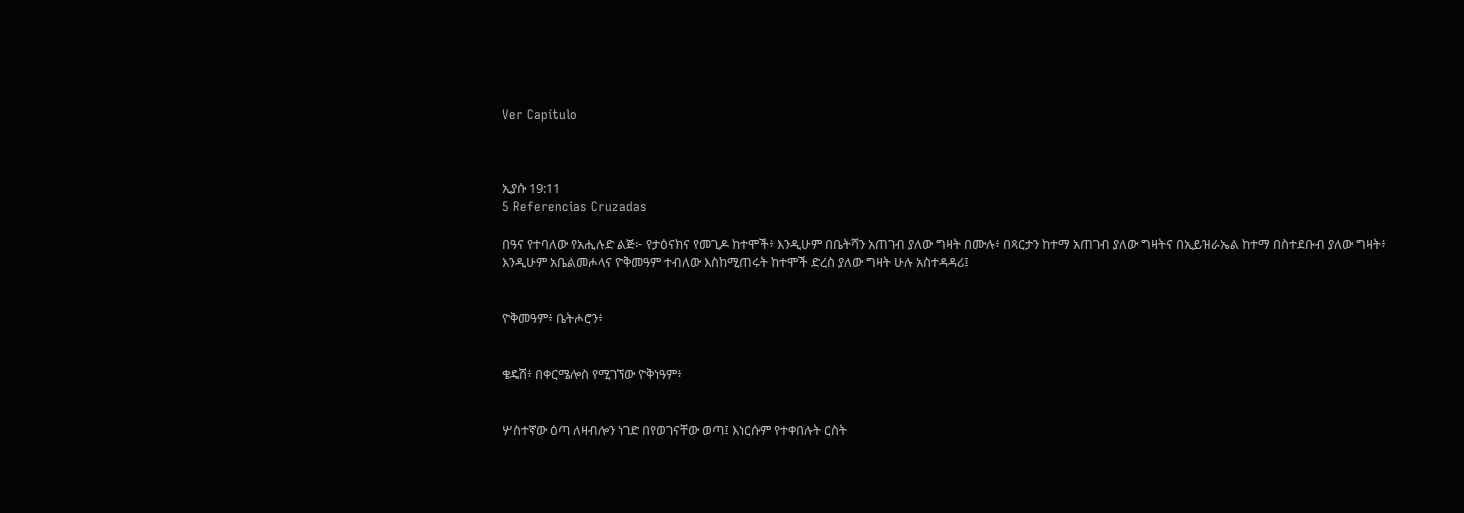Ver Capítulo



ኢያሱ 19:11
5 Referencias Cruzadas

በዓና የተባለው የአሒሉድ ልጅ፦ የታዕናክና የመጊዶ ከተሞች፥ እንዲሁም በቤትሻን አጠገብ ያለው ግዛት በሙሉ፥ በጻርታን ከተማ አጠገብ ያለው ግዛትና በኢይዝራኤል ከተማ በስተደቡብ ያለው ግዛት፥ እንዲሁም አቤልመሖላና ዮቅመዓም ተብለው እስከሚጠሩት ከተሞች ድረስ ያለው ግዛት ሁሉ አስተዳዳሪ፤


ዮቅመዓም፥ ቤትሖሮን፥


ቄዴሽ፥ በቀርሜሎስ የሚገኘው ዮቅነዓም፥


ሦስተኛው ዕጣ ለዛብሎን ነገድ በየወገናቸው ወጣ፤ እነርሱም የተቀበሉት ርስት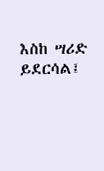እስከ ሣሪድ ይደርሳል፤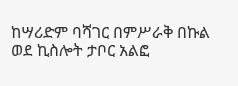ከሣሪድም ባሻገር በምሥራቅ በኩል ወደ ኪስሎት ታቦር አልፎ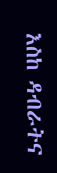እስከ ዳብራትና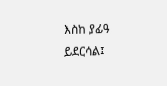እስከ ያፊዓ ይደርሳል፤